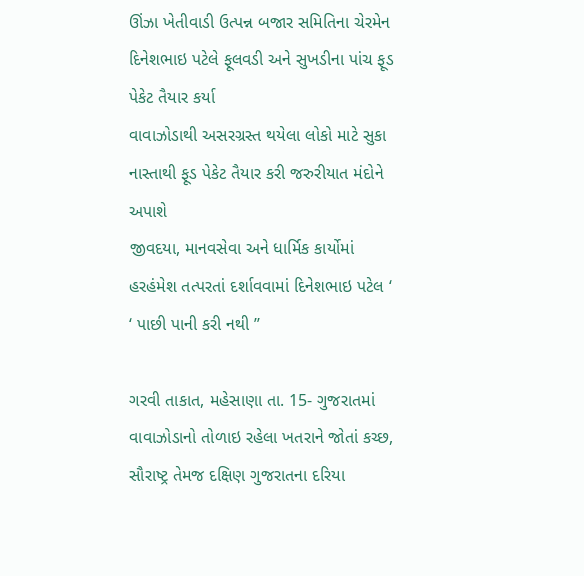ઊંઝા ખેતીવાડી ઉત્પન્ન બજાર સમિતિના ચેરમેન દિનેશભાઇ પટેલે ફૂલવડી અને સુખડીના પાંચ ફૂડ પેકેટ તૈયાર કર્યા
વાવાઝોડાથી અસરગ્રસ્ત થયેલા લોકો માટે સુકા નાસ્તાથી ફૂડ પેકેટ તૈયાર કરી જરુરીયાત મંદોને અપાશે
જીવદયા, માનવસેવા અને ધાર્મિક કાર્યોમાં હરહંમેશ તત્પરતાં દર્શાવવામાં દિનેશભાઇ પટેલ ‘ ‘ પાછી પાની કરી નથી ’’

ગરવી તાકાત, મહેસાણા તા. 15- ગુજરાતમાં વાવાઝોડાનો તોળાઇ રહેલા ખતરાને જોતાં કચ્છ, સૌરાષ્ટ્ર તેમજ દક્ષિણ ગુજરાતના દરિયા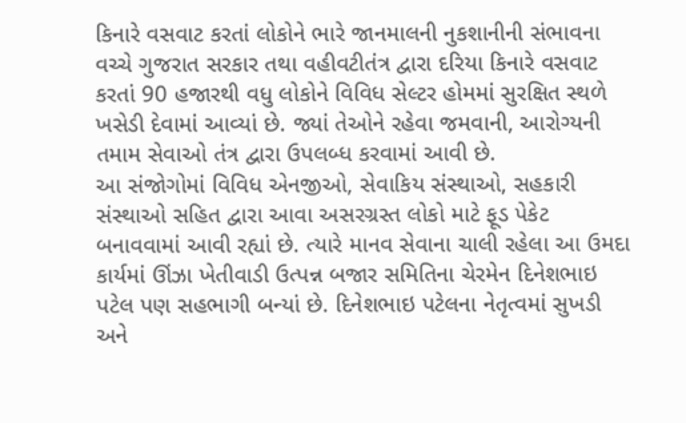કિનારે વસવાટ કરતાં લોકોને ભારે જાનમાલની નુકશાનીની સંભાવના વચ્ચે ગુજરાત સરકાર તથા વહીવટીતંત્ર દ્વારા દરિયા કિનારે વસવાટ કરતાં 90 હજારથી વધુ લોકોને વિવિધ સેલ્ટર હોમમાં સુરક્ષિત સ્થળે ખસેડી દેવામાં આવ્યાં છે. જ્યાં તેઓને રહેવા જમવાની, આરોગ્યની તમામ સેવાઓ તંત્ર દ્વારા ઉપલબ્ધ કરવામાં આવી છે.
આ સંજોગોમાં વિવિધ એનજીઓ, સેવાકિય સંસ્થાઓ, સહકારી સંસ્થાઓ સહિત દ્વારા આવા અસરગ્રસ્ત લોકો માટે ફૂડ પેકેટ બનાવવામાં આવી રહ્યાં છે. ત્યારે માનવ સેવાના ચાલી રહેલા આ ઉમદા કાર્યમાં ઊંઝા ખેતીવાડી ઉત્પન્ન બજાર સમિતિના ચેરમેન દિનેશભાઇ પટેલ પણ સહભાગી બન્યાં છે. દિનેશભાઇ પટેલના નેતૃત્વમાં સુખડી અને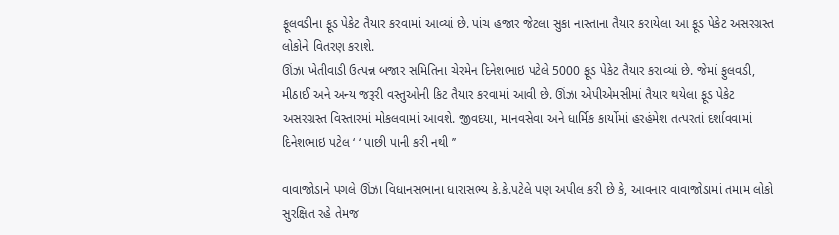ફૂલવડીના ફૂડ પેકેટ તૈયાર કરવામાં આવ્યાં છે. પાંચ હજાર જેટલા સુકા નાસ્તાના તૈયાર કરાયેલા આ ફૂડ પેકેટ અસરગ્રસ્ત લોકોને વિતરણ કરાશે.
ઊંઝા ખેતીવાડી ઉત્પન્ન બજાર સમિતિના ચેરમેન દિનેશભાઇ પટેલે 5000 ફૂડ પેકેટ તૈયાર કરાવ્યાં છે. જેમાં ફુલવડી, મીઠાઈ અને અન્ય જરૂરી વસ્તુઓની કિટ તૈયાર કરવામાં આવી છે. ઊંઝા એપીએમસીમાં તૈયાર થયેલા ફૂડ પેકેટ અસરગ્રસ્ત વિસ્તારમાં મોકલવામાં આવશે. જીવદયા, માનવસેવા અને ધાર્મિક કાર્યોમાં હરહંમેશ તત્પરતાં દર્શાવવામાં દિનેશભાઇ પટેલ ‘ ‘ પાછી પાની કરી નથી ’’

વાવાજોડાને પગલે ઊંઝા વિધાનસભાના ધારાસભ્ય કે.કે.પટેલે પણ અપીલ કરી છે કે, આવનાર વાવાજોડામાં તમામ લોકો સુરક્ષિત રહે તેમજ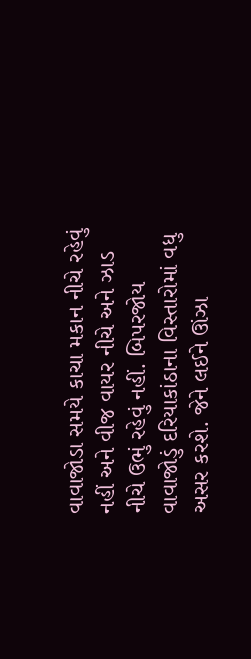વાવાજોડા સમયે કાચા મકાન નીચે રહેવું નહીં અને વીજ વાયર નીચે અને ઝાડ નીચે ઉભું રહેવું નહીં. બિપરજોય વાવાજોડું દરિયાકાંઠાના વિસ્તારોમાં વધુ અસર કરશે. જેને લઈને ઊંઝા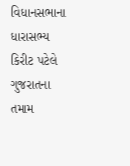વિધાનસભાના ધારાસભ્ય કિરીટ પટેલે ગુજરાતના તમામ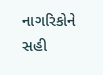નાગરિકોને સહી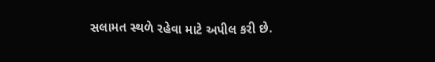સલામત સ્થળે રહેવા માટે અપીલ કરી છે.